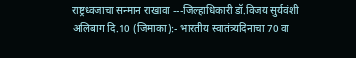राष्ट्रध्वजाचा सन्मान राखावा ---जिल्हाधिकारी डॉ.विजय सुर्यवंशी
अलिबाग दि.10 (जिमाका):- भारतीय स्वातंत्र्यदिनाचा 70 वा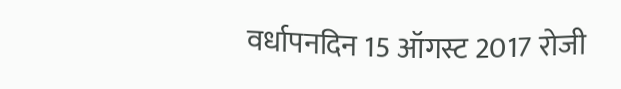वर्धापनदिन 15 ऑगस्ट 2017 रोजी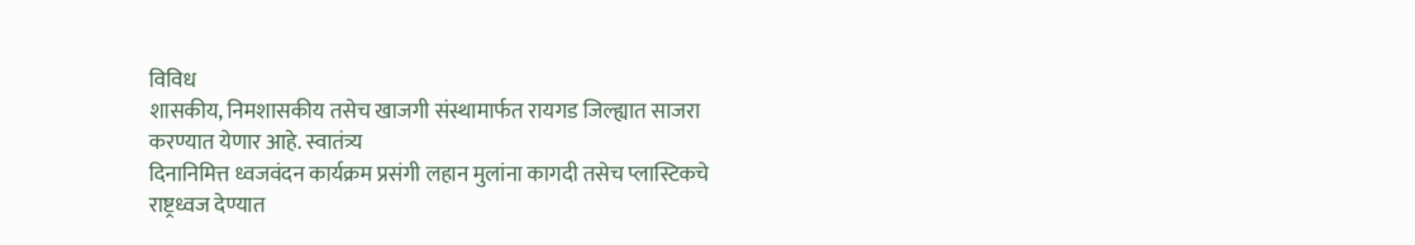विविध
शासकीय, निमशासकीय तसेच खाजगी संस्थामार्फत रायगड जिल्ह्यात साजरा
करण्यात येणार आहे. स्वातंत्र्य
दिनानिमित्त ध्वजवंदन कार्यक्रम प्रसंगी लहान मुलांना कागदी तसेच प्लास्टिकचे
राष्ट्रध्वज देण्यात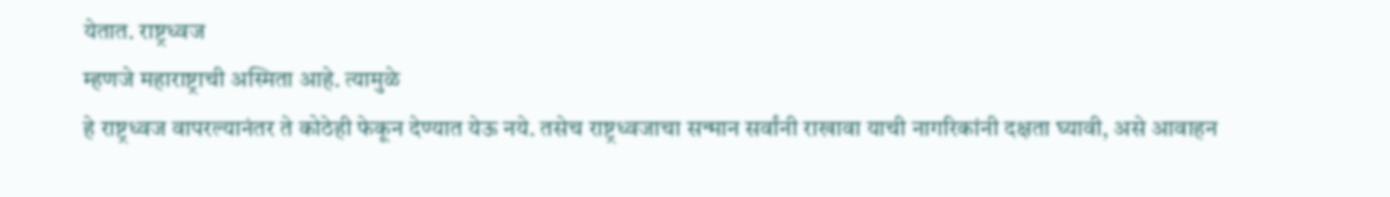येतात. राष्ट्रध्वज
म्हणजे महाराष्ट्राची अस्मिता आहे. त्यामुळे
हे राष्ट्रध्वज वापरल्यानंतर ते कोठेही फेकून देण्यात येऊ नये. तसेच राष्ट्रध्वजाचा सन्मान सर्वांनी राखावा याची नागरिकांनी दक्षता घ्यावी, असे आवाहन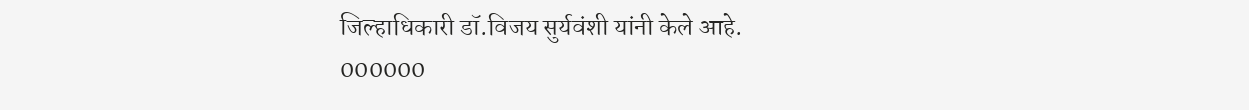जिल्हाधिकारी डॉ.विजय सुर्यवंशी यांनी केले आहे.
000000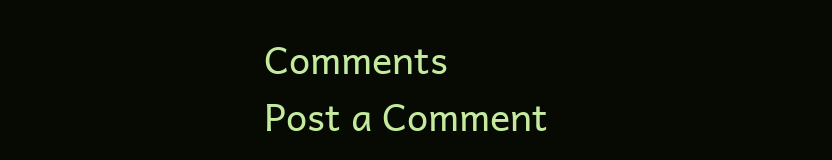Comments
Post a Comment